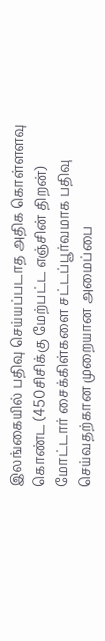இலங்கையில் பதிவு செய்யப்படாத அதிக கொள்ளளவு கொண்ட (450சிசிக்கு மேற்பட்ட எஞ்சின் திறன்) மோட்டார் சைக்கிள்களை சட்டப்பூர்வமாக பதிவு செய்வதற்கான முறையான அமைப்பை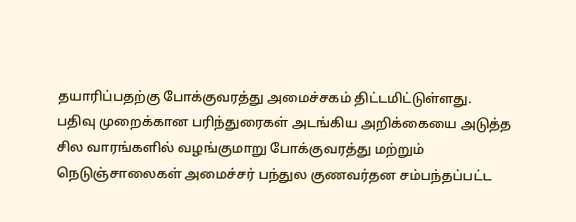தயாரிப்பதற்கு போக்குவரத்து அமைச்சகம் திட்டமிட்டுள்ளது.
பதிவு முறைக்கான பரிந்துரைகள் அடங்கிய அறிக்கையை அடுத்த சில வாரங்களில் வழங்குமாறு போக்குவரத்து மற்றும் நெடுஞ்சாலைகள் அமைச்சர் பந்துல குணவர்தன சம்பந்தப்பட்ட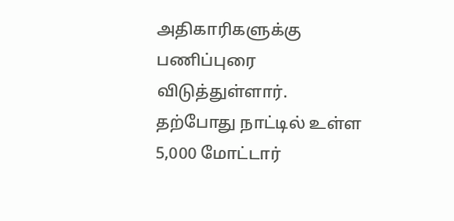அதிகாரிகளுக்கு பணிப்புரை விடுத்துள்ளார்.
தற்போது நாட்டில் உள்ள 5,000 மோட்டார்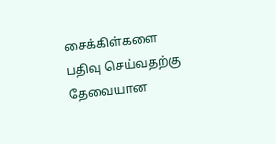சைக்கிள்களை பதிவு செய்வதற்கு தேவையான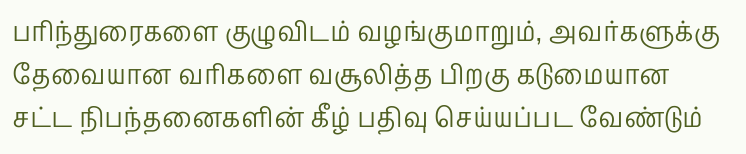பரிந்துரைகளை குழுவிடம் வழங்குமாறும், அவர்களுக்கு தேவையான வரிகளை வசூலித்த பிறகு கடுமையான சட்ட நிபந்தனைகளின் கீழ் பதிவு செய்யப்பட வேண்டும்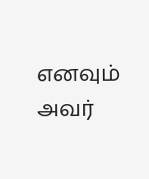எனவும் அவர்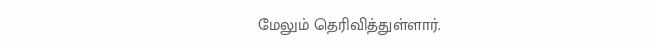மேலும் தெரிவித்துள்ளார்.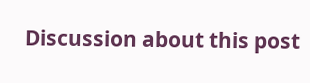Discussion about this post